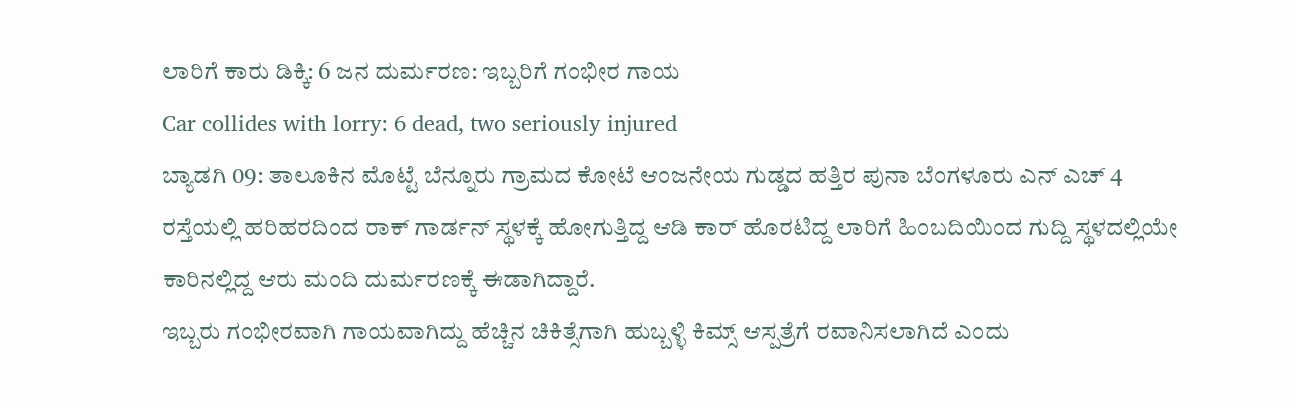ಲಾರಿಗೆ ಕಾರು ಡಿಕ್ಕಿ: 6 ಜನ ದುರ್ಮರಣ: ಇಬ್ಬರಿಗೆ ಗಂಭೀರ ಗಾಯ
Car collides with lorry: 6 dead, two seriously injured
ಬ್ಯಾಡಗಿ 09: ತಾಲೂಕಿನ ಮೊಟ್ಟೆ ಬೆನ್ನೂರು ಗ್ರಾಮದ ಕೋಟೆ ಆಂಜನೇಯ ಗುಡ್ಡದ ಹತ್ತಿರ ಪುನಾ ಬೆಂಗಳೂರು ಎನ್ ಎಚ್ 4 ರಸ್ತೆಯಲ್ಲಿ ಹರಿಹರದಿಂದ ರಾಕ್ ಗಾರ್ಡನ್ ಸ್ಥಳಕ್ಕೆ ಹೋಗುತ್ತಿದ್ದ ಆಡಿ ಕಾರ್ ಹೊರಟಿದ್ದ ಲಾರಿಗೆ ಹಿಂಬದಿಯಿಂದ ಗುದ್ದಿ ಸ್ಥಳದಲ್ಲಿಯೇ ಕಾರಿನಲ್ಲಿದ್ದ ಆರು ಮಂದಿ ದುರ್ಮರಣಕ್ಕೆ ಈಡಾಗಿದ್ದಾರೆ.
ಇಬ್ಬರು ಗಂಭೀರವಾಗಿ ಗಾಯವಾಗಿದ್ದು ಹೆಚ್ಚಿನ ಚಿಕಿತ್ಸೆಗಾಗಿ ಹುಬ್ಬಳ್ಳಿ ಕಿಮ್ಸ್ ಆಸ್ಪತ್ರೆಗೆ ರವಾನಿಸಲಾಗಿದೆ ಎಂದು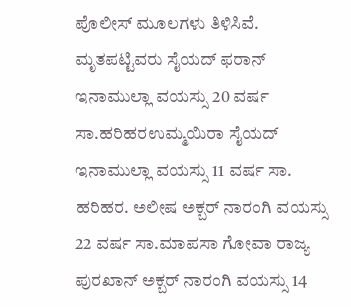ಪೊಲೀಸ್ ಮೂಲಗಳು ತಿಳಿಸಿವೆ.
ಮೃತಪಟ್ಟಿವರು ಸೈಯದ್ ಫರಾನ್ ಇನಾಮುಲ್ಲಾ ವಯಸ್ಸು 20 ವರ್ಷ ಸಾ.ಹರಿಹರಉಮ್ಮಯಿರಾ ಸೈಯದ್ ಇನಾಮುಲ್ಲಾ ವಯಸ್ಸು 11 ವರ್ಷ ಸಾ. ಹರಿಹರ. ಅಲೀಷ ಅಕ್ಬರ್ ನಾರಂಗಿ ವಯಸ್ಸು 22 ವರ್ಷ ಸಾ.ಮಾಪಸಾ ಗೋವಾ ರಾಜ್ಯ ಪುರಖಾನ್ ಅಕ್ಬರ್ ನಾರಂಗಿ ವಯಸ್ಸು 14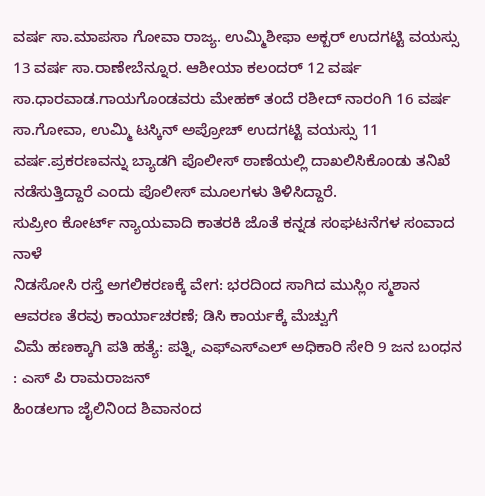ವರ್ಷ ಸಾ.ಮಾಪಸಾ ಗೋವಾ ರಾಜ್ಯ. ಉಮ್ಮಿಶೀಫಾ ಅಕ್ಬರ್ ಉದಗಟ್ಟಿ ವಯಸ್ಸು 13 ವರ್ಷ ಸಾ.ರಾಣೇಬೆನ್ನೂರ. ಆಶೀಯಾ ಕಲಂದರ್ 12 ವರ್ಷ ಸಾ.ಧಾರವಾಡ.ಗಾಯಗೊಂಡವರು ಮೇಹಕ್ ತಂದೆ ರಶೀದ್ ನಾರಂಗಿ 16 ವರ್ಷ ಸಾ.ಗೋವಾ, ಉಮ್ಮಿ ಟಸ್ಕಿನ್ ಅಪ್ರೋಚ್ ಉದಗಟ್ಟಿ ವಯಸ್ಸು 11 ವರ್ಷ.ಪ್ರಕರಣವನ್ನು ಬ್ಯಾಡಗಿ ಪೊಲೀಸ್ ಠಾಣೆಯಲ್ಲಿ ದಾಖಲಿಸಿಕೊಂಡು ತನಿಖೆ ನಡೆಸುತ್ತಿದ್ದಾರೆ ಎಂದು ಪೊಲೀಸ್ ಮೂಲಗಳು ತಿಳಿಸಿದ್ದಾರೆ.
ಸುಪ್ರೀಂ ಕೋರ್ಟ್ ನ್ಯಾಯವಾದಿ ಕಾತರಕಿ ಜೊತೆ ಕನ್ನಡ ಸಂಘಟನೆಗಳ ಸಂವಾದ ನಾಳೆ
ನಿಡಸೋಸಿ ರಸ್ತೆ ಅಗಲಿಕರಣಕ್ಕೆ ವೇಗ: ಭರದಿಂದ ಸಾಗಿದ ಮುಸ್ಲಿಂ ಸ್ಮಶಾನ ಆವರಣ ತೆರವು ಕಾರ್ಯಾಚರಣೆ; ಡಿಸಿ ಕಾರ್ಯಕ್ಕೆ ಮೆಚ್ವುಗೆ
ವಿಮೆ ಹಣಕ್ಕಾಗಿ ಪತಿ ಹತ್ಯೆ: ಪತ್ನಿ, ಎಫ್ಎಸ್ಎಲ್ ಅಧಿಕಾರಿ ಸೇರಿ 9 ಜನ ಬಂಧನ : ಎಸ್ ಪಿ ರಾಮರಾಜನ್
ಹಿಂಡಲಗಾ ಜೈಲಿನಿಂದ ಶಿವಾನಂದ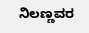ನಿಲಣ್ಣವರ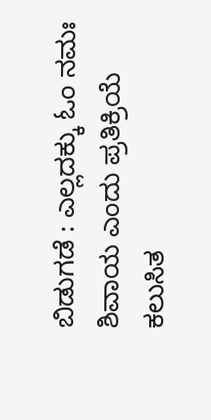ಬಿಡುಗಡೆ : ಎಲ್ಲದಕ್ಕು ಓಂ ನಮಃ ಶಿವಾಯ ಎಂದು ಪ್ರತಿಕ್ರಿಯೆ
ಕಲುಸಿತ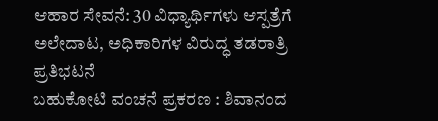ಆಹಾರ ಸೇವನೆ: 30 ವಿಧ್ಯಾರ್ಥಿಗಳು ಆಸ್ಪತ್ರೆಗೆ ಅಲೇದಾಟ, ಅಧಿಕಾರಿಗಳ ವಿರುದ್ಧ ತಡರಾತ್ರಿ ಪ್ರತಿಭಟನೆ
ಬಹುಕೋಟಿ ವಂಚನೆ ಪ್ರಕರಣ : ಶಿವಾನಂದ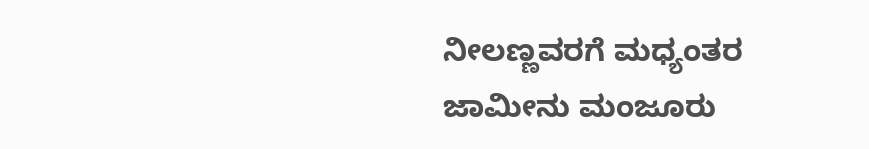ನೀಲಣ್ಣವರಗೆ ಮಧ್ಯಂತರ ಜಾಮೀನು ಮಂಜೂರು